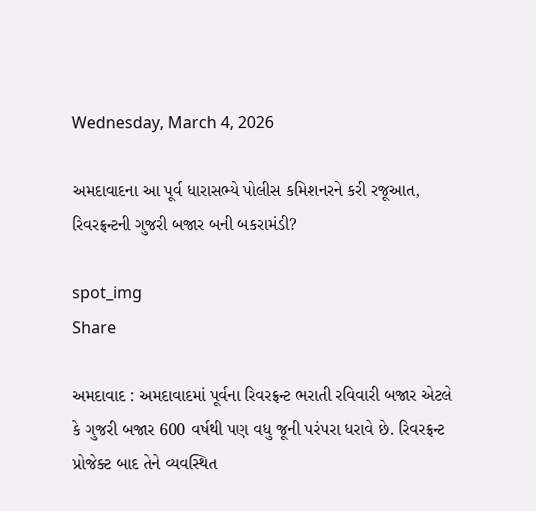Wednesday, March 4, 2026

અમદાવાદના આ પૂર્વ ધારાસભ્યે પોલીસ કમિશનરને કરી રજૂઆત, રિવરફ્રન્ટની ગુજરી બજાર બની બકરામંડી?

spot_img
Share

અમદાવાદ : અમદાવાદમાં પૂર્વના રિવરફ્રન્ટ ભરાતી રવિવારી બજાર એટલે કે ગુજરી બજાર 600 વર્ષથી પણ વધુ જૂની પરંપરા ધરાવે છે. રિવરફ્રન્ટ પ્રોજેક્ટ બાદ તેને વ્યવસ્થિત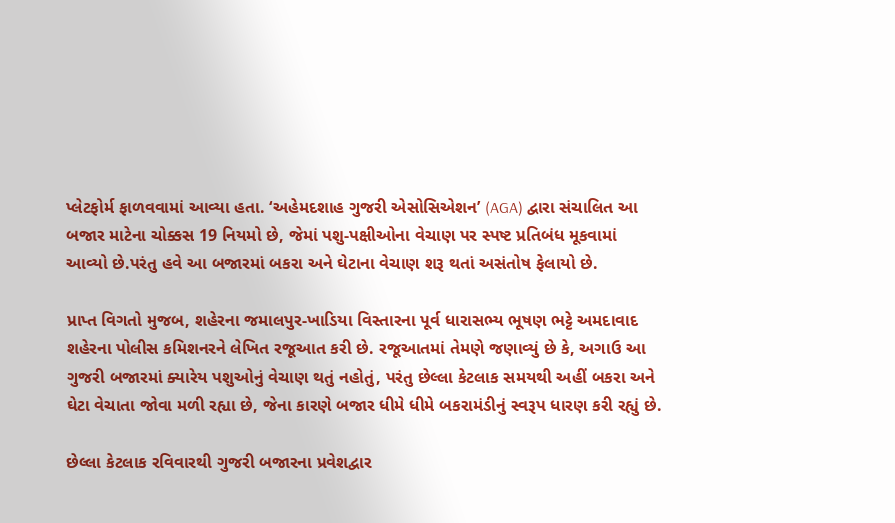પ્લેટફોર્મ ફાળવવામાં આવ્યા હતા. ‘અહેમદશાહ ગુજરી એસોસિએશન’ (AGA) દ્વારા સંચાલિત આ બજાર માટેના ચોક્કસ 19 નિયમો છે, જેમાં પશુ-પક્ષીઓના વેચાણ પર સ્પષ્ટ પ્રતિબંધ મૂકવામાં આવ્યો છે.પરંતુ હવે આ બજારમાં બકરા અને ઘેટાના વેચાણ શરૂ થતાં અસંતોષ ફેલાયો છે.

પ્રાપ્ત વિગતો મુજબ, શહેરના જમાલપુર-ખાડિયા વિસ્તારના પૂર્વ ધારાસભ્ય ભૂષણ ભટ્ટે અમદાવાદ શહેરના પોલીસ કમિશનરને લેખિત રજૂઆત કરી છે. રજૂઆતમાં તેમણે જણાવ્યું છે કે, અગાઉ આ ગુજરી બજારમાં ક્યારેય પશુઓનું વેચાણ થતું નહોતું, પરંતુ છેલ્લા કેટલાક સમયથી અહીં બકરા અને ઘેટા વેચાતા જોવા મળી રહ્યા છે, જેના કારણે બજાર ધીમે ધીમે બકરામંડીનું સ્વરૂપ ધારણ કરી રહ્યું છે.

છેલ્લા કેટલાક રવિવારથી ગુજરી બજારના પ્રવેશદ્વાર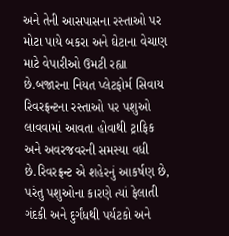અને તેની આસપાસના રસ્તાઓ પર મોટા પાયે બકરા અને ઘેટાના વેચાણ માટે વેપારીઓ ઉમટી રહ્યા છે.બજારના નિયત પ્લેટફોર્મ સિવાય રિવરફ્રન્ટના રસ્તાઓ પર પશુઓ લાવવામાં આવતા હોવાથી ટ્રાફિક અને અવરજવરની સમસ્યા વધી છે.રિવરફ્રન્ટ એ શહેરનું આકર્ષણ છે, પરંતુ પશુઓના કારણે ત્યાં ફેલાતી ગંદકી અને દુર્ગંધથી પર્યટકો અને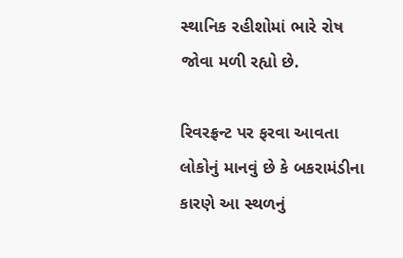સ્થાનિક રહીશોમાં ભારે રોષ જોવા મળી રહ્યો છે.

રિવરફ્રન્ટ પર ફરવા આવતા લોકોનું માનવું છે કે બકરામંડીના કારણે આ સ્થળનું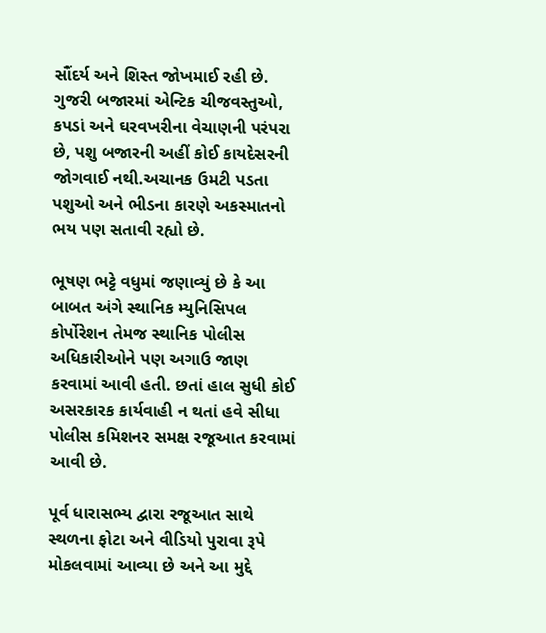સૌંદર્ય અને શિસ્ત જોખમાઈ રહી છે. ગુજરી બજારમાં એન્ટિક ચીજવસ્તુઓ, કપડાં અને ઘરવખરીના વેચાણની પરંપરા છે, પશુ બજારની અહીં કોઈ કાયદેસરની જોગવાઈ નથી.અચાનક ઉમટી પડતા પશુઓ અને ભીડના કારણે અકસ્માતનો ભય પણ સતાવી રહ્યો છે.

ભૂષણ ભટ્ટે વધુમાં જણાવ્યું છે કે આ બાબત અંગે સ્થાનિક મ્યુનિસિપલ કોર્પોરેશન તેમજ સ્થાનિક પોલીસ અધિકારીઓને પણ અગાઉ જાણ કરવામાં આવી હતી. છતાં હાલ સુધી કોઈ અસરકારક કાર્યવાહી ન થતાં હવે સીધા પોલીસ કમિશનર સમક્ષ રજૂઆત કરવામાં આવી છે.

પૂર્વ ધારાસભ્ય દ્વારા રજૂઆત સાથે સ્થળના ફોટા અને વીડિયો પુરાવા રૂપે મોકલવામાં આવ્યા છે અને આ મુદ્દે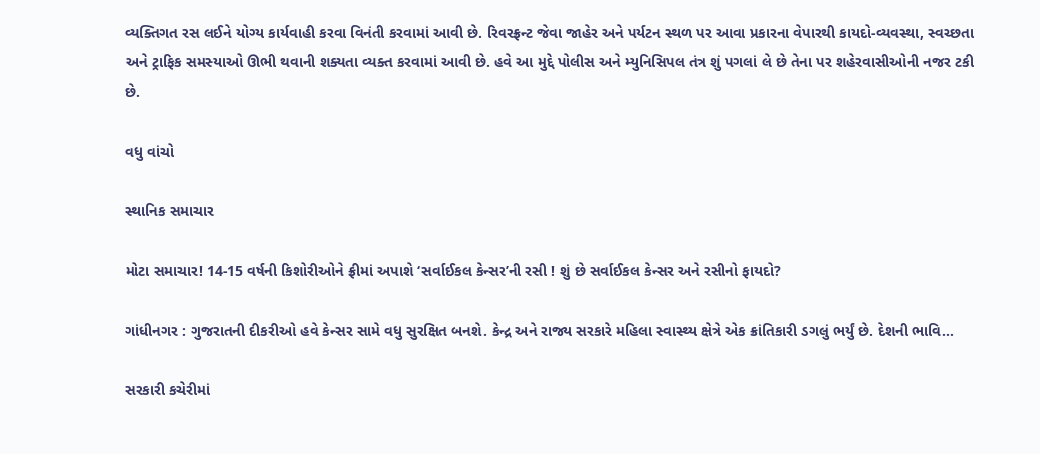વ્યક્તિગત રસ લઈને યોગ્ય કાર્યવાહી કરવા વિનંતી કરવામાં આવી છે. રિવરફ્રન્ટ જેવા જાહેર અને પર્યટન સ્થળ પર આવા પ્રકારના વેપારથી કાયદો-વ્યવસ્થા, સ્વચ્છતા અને ટ્રાફિક સમસ્યાઓ ઊભી થવાની શક્યતા વ્યક્ત કરવામાં આવી છે. હવે આ મુદ્દે પોલીસ અને મ્યુનિસિપલ તંત્ર શું પગલાં લે છે તેના પર શહેરવાસીઓની નજર ટકી છે.

વધુ વાંચો

સ્થાનિક સમાચાર

મોટા સમાચાર! 14-15 વર્ષની કિશોરીઓને ફ્રીમાં અપાશે ‘સર્વાઈકલ કેન્સર’ની રસી ! શું છે સર્વાઈકલ કેન્સર અને રસીનો ફાયદો?

ગાંધીનગર : ગુજરાતની દીકરીઓ હવે કેન્સર સામે વધુ સુરક્ષિત બનશે. કેન્દ્ર અને રાજ્ય સરકારે મહિલા સ્વાસ્થ્ય ક્ષેત્રે એક ક્રાંતિકારી ડગલું ભર્યું છે. દેશની ભાવિ...

સરકારી કચેરીમાં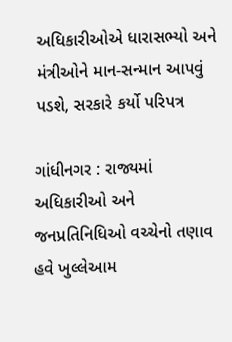અધિકારીઓએ ધારાસભ્યો અને મંત્રીઓને માન-સન્માન આપવું પડશે, સરકારે કર્યો પરિપત્ર

ગાંધીનગર : રાજ્યમાં અધિકારીઓ અને જનપ્રતિનિધિઓ વચ્ચેનો તણાવ હવે ખુલ્લેઆમ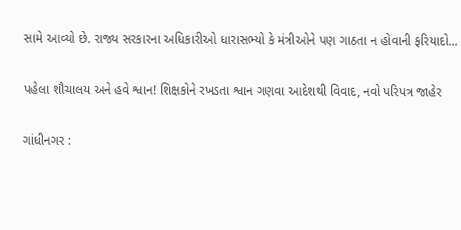સામે આવ્યો છે. રાજ્ય સરકારના અધિકારીઓ ધારાસભ્યો કે મંત્રીઓને પણ ગાઠતા ન હોવાની ફરિયાદો...

પહેલા શૌચાલય અને હવે શ્વાન! શિક્ષકોને રખડતા શ્વાન ગણવા આદેશથી વિવાદ, નવો પરિપત્ર જાહેર

ગાંધીનગર :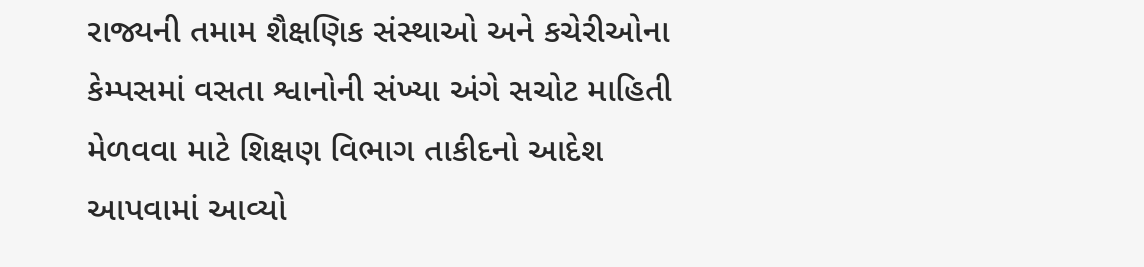રાજ્યની તમામ શૈક્ષણિક સંસ્થાઓ અને કચેરીઓના કેમ્પસમાં વસતા શ્વાનોની સંખ્યા અંગે સચોટ માહિતી મેળવવા માટે શિક્ષણ વિભાગ તાકીદનો આદેશ આપવામાં આવ્યો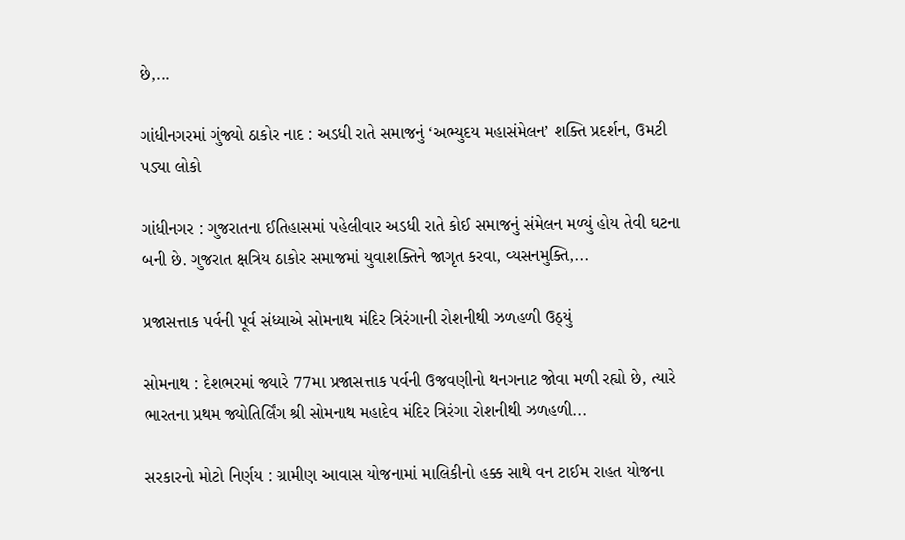છે,...

ગાંધીનગરમાં ગુંજ્યો ઠાકોર નાદ : અડધી રાતે સમાજનું ‘અભ્યુદય મહાસંમેલન’ શક્તિ પ્રદર્શન, ઉમટી પડ્યા લોકો

ગાંધીનગર : ગુજરાતના ઈતિહાસમાં પહેલીવાર અડધી રાતે કોઈ સમાજનું સંમેલન મળ્યું હોય તેવી ઘટના બની છે. ગુજરાત ક્ષત્રિય ઠાકોર સમાજમાં યુવાશક્તિને જાગૃત કરવા, વ્યસનમુક્તિ,...

પ્રજાસત્તાક પર્વની પૂર્વ સંધ્યાએ સોમનાથ મંદિર ત્રિરંગાની રોશનીથી ઝળહળી ઉઠ્યું

સોમનાથ : દેશભરમાં જ્યારે 77મા પ્રજાસત્તાક પર્વની ઉજવણીનો થનગનાટ જોવા મળી રહ્યો છે, ત્યારે ભારતના પ્રથમ જ્યોતિર્લિંગ શ્રી સોમનાથ મહાદેવ મંદિર ત્રિરંગા રોશનીથી ઝળહળી...

સરકારનો મોટો નિર્ણય : ગ્રામીણ આવાસ યોજનામાં માલિકીનો હક્ક સાથે વન ટાઈમ રાહત યોજના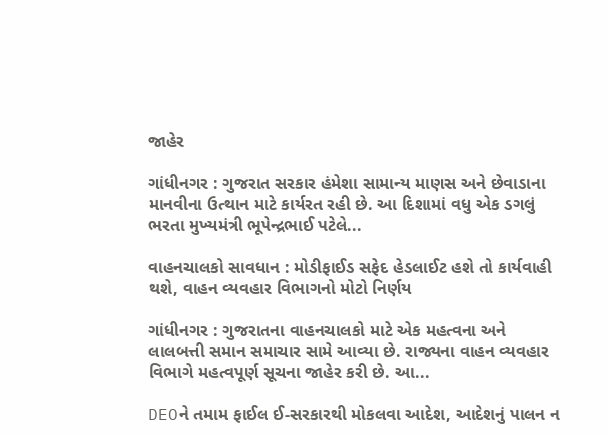જાહેર

ગાંધીનગર : ગુજરાત સરકાર હંમેશા સામાન્ય માણસ અને છેવાડાના માનવીના ઉત્થાન માટે કાર્યરત રહી છે. આ દિશામાં વધુ એક ડગલું ભરતા મુખ્યમંત્રી ભૂપેન્દ્રભાઈ પટેલે...

વાહનચાલકો સાવધાન : મોડીફાઈડ સફેદ હેડલાઈટ હશે તો કાર્યવાહી થશે, વાહન વ્યવહાર વિભાગનો મોટો નિર્ણય

ગાંધીનગર : ગુજરાતના વાહનચાલકો માટે એક મહત્વના અને લાલબત્તી સમાન સમાચાર સામે આવ્યા છે. રાજ્યના વાહન વ્યવહાર વિભાગે મહત્વપૂર્ણ સૂચના જાહેર કરી છે. આ...

DEOને તમામ ફાઈલ ઈ-સરકારથી મોકલવા આદેશ, આદેશનું પાલન ન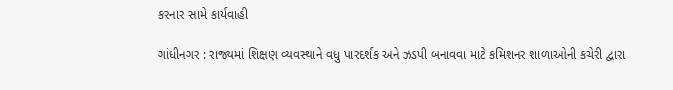કરનાર સામે કાર્યવાહી

ગાંધીનગર : રાજ્યમાં શિક્ષણ વ્યવસ્થાને વધુ પારદર્શક અને ઝડપી બનાવવા માટે કમિશનર શાળાઓની કચેરી દ્વારા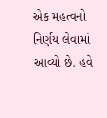એક મહત્વનો નિર્ણય લેવામાં આવ્યો છે. હવે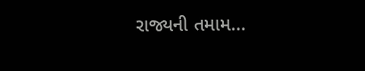રાજ્યની તમામ...